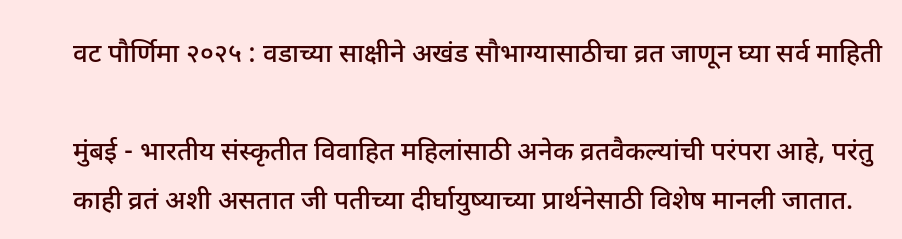वट पौर्णिमा २०२५ : वडाच्या साक्षीने अखंड सौभाग्यासाठीचा व्रत जाणून घ्या सर्व माहिती

मुंबई - भारतीय संस्कृतीत विवाहित महिलांसाठी अनेक व्रतवैकल्यांची परंपरा आहे, परंतु काही व्रतं अशी असतात जी पतीच्या दीर्घायुष्याच्या प्रार्थनेसाठी विशेष मानली जातात.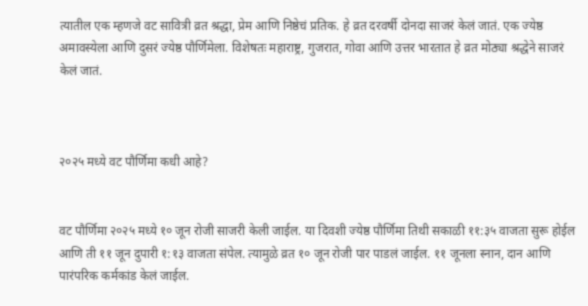त्यातील एक म्हणजे वट सावित्री व्रत श्रद्धा, प्रेम आणि निष्ठेचं प्रतिक. हे व्रत दरवर्षी दोनदा साजरं केलं जातं. एक ज्येष्ठ अमावस्येला आणि दुसरं ज्येष्ठ पौर्णिमेला. विशेषतः महाराष्ट्र, गुजरात, गोवा आणि उत्तर भारतात हे व्रत मोठ्या श्रद्धेने साजरं केलं जातं.



२०२५ मध्ये वट पौर्णिमा कधी आहे?


वट पौर्णिमा २०२५ मध्ये १० जून रोजी साजरी केली जाईल. या दिवशी ज्येष्ठ पौर्णिमा तिथी सकाळी ११:३५ वाजता सुरू होईल आणि ती ११ जून दुपारी १:१३ वाजता संपेल. त्यामुळे व्रत १० जून रोजी पार पाडलं जाईल. ११ जूनला स्नान, दान आणि पारंपरिक कर्मकांड केलं जाईल.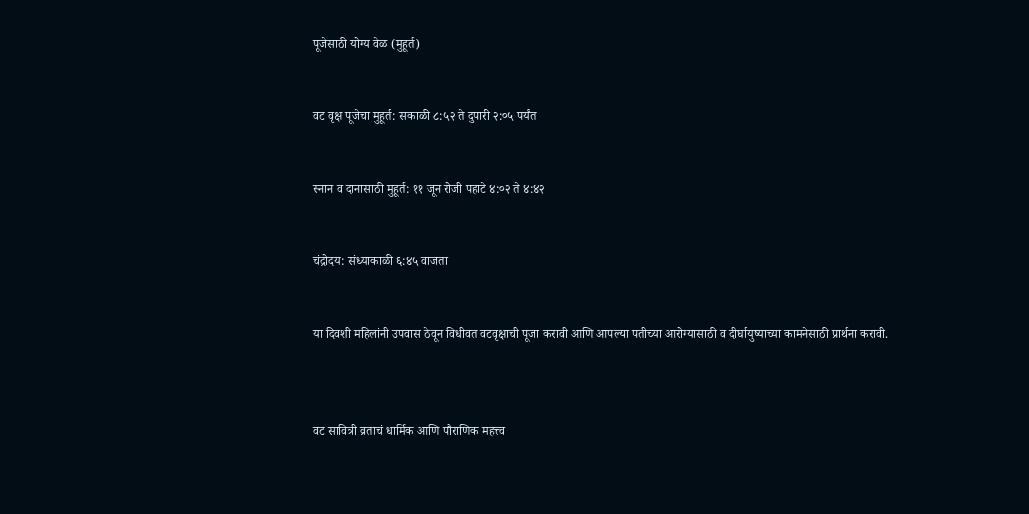पूजेसाठी योग्य वेळ (मुहूर्त)


वट वृक्ष पूजेचा मुहूर्त: सकाळी ८:५२ ते दुपारी २:०५ पर्यंत


स्नान व दानासाठी मुहूर्त: ११ जून रोजी पहाटे ४:०२ ते ४:४२


चंद्रोदय: संध्याकाळी ६:४५ वाजता


या दिवशी महिलांनी उपवास ठेवून विधीवत वटवृक्षाची पूजा करावी आणि आपल्या पतीच्या आरोग्यासाठी व दीर्घायुष्याच्या कामनेसाठी प्रार्थना करावी.



वट सावित्री व्रताचं धार्मिक आणि पौराणिक महत्त्व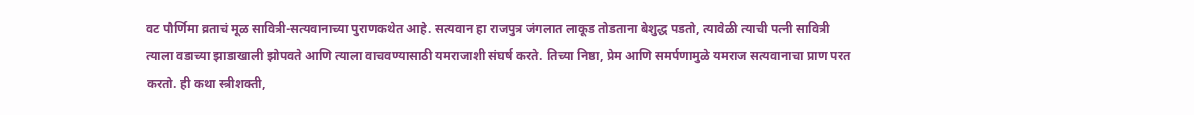वट पौर्णिमा व्रताचं मूळ सावित्री-सत्यवानाच्या पुराणकथेत आहे. सत्यवान हा राजपुत्र जंगलात लाकूड तोडताना बेशुद्ध पडतो, त्यावेळी त्याची पत्नी सावित्री त्याला वडाच्या झाडाखाली झोपवते आणि त्याला वाचवण्यासाठी यमराजाशी संघर्ष करते. तिच्या निष्ठा, प्रेम आणि समर्पणामुळे यमराज सत्यवानाचा प्राण परत करतो. ही कथा स्त्रीशक्ती,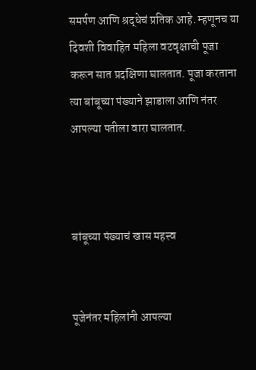समर्पण आणि श्रद्धेचं प्रतिक आहे. म्हणूनच या दिवशी विवाहित महिला वटवृक्षाची पूजा करून सात प्रदक्षिणा घालतात. पूजा करताना त्या बांबूच्या पंख्याने झाडाला आणि नंतर आपल्या पतीला वारा घालतात.



बांबूच्या पंख्याचं खास महत्त्व


पूजेनंतर महिलांनी आपल्या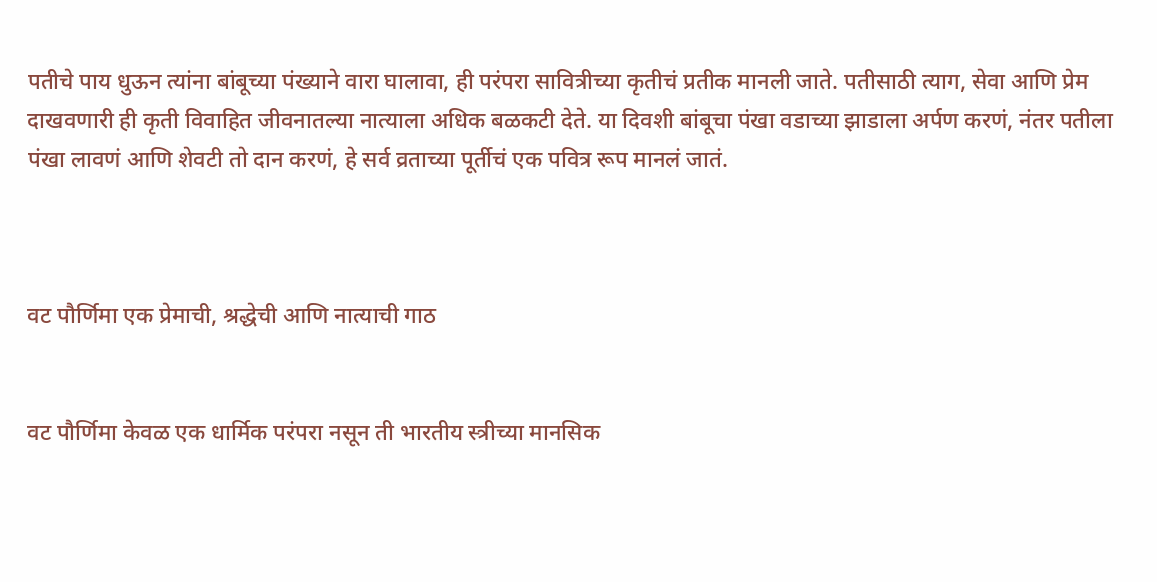पतीचे पाय धुऊन त्यांना बांबूच्या पंख्याने वारा घालावा, ही परंपरा सावित्रीच्या कृतीचं प्रतीक मानली जाते. पतीसाठी त्याग, सेवा आणि प्रेम दाखवणारी ही कृती विवाहित जीवनातल्या नात्याला अधिक बळकटी देते. या दिवशी बांबूचा पंखा वडाच्या झाडाला अर्पण करणं, नंतर पतीला पंखा लावणं आणि शेवटी तो दान करणं, हे सर्व व्रताच्या पूर्तीचं एक पवित्र रूप मानलं जातं.



वट पौर्णिमा एक प्रेमाची, श्रद्धेची आणि नात्याची गाठ


वट पौर्णिमा केवळ एक धार्मिक परंपरा नसून ती भारतीय स्त्रीच्या मानसिक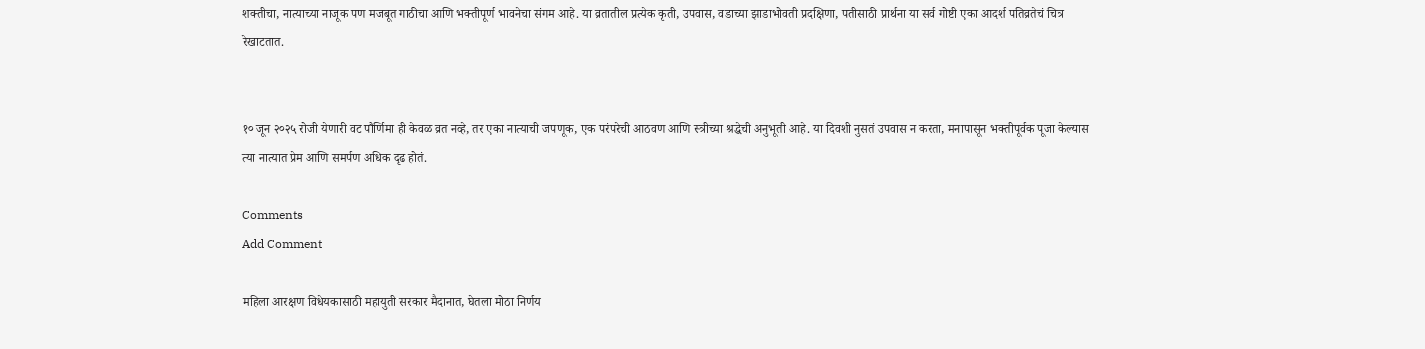शक्तीचा, नात्याच्या नाजूक पण मजबूत गाठीचा आणि भक्तीपूर्ण भावनेचा संगम आहे. या व्रतातील प्रत्येक कृती, उपवास, वडाच्या झाडाभोवती प्रदक्षिणा, पतीसाठी प्रार्थना या सर्व गोष्टी एका आदर्श पतिव्रतेचं चित्र रेखाटतात.


१० जून २०२५ रोजी येणारी वट पौर्णिमा ही केवळ व्रत नव्हे, तर एका नात्याची जपणूक, एक परंपरेची आठवण आणि स्त्रीच्या श्रद्धेची अनुभूती आहे. या दिवशी नुसतं उपवास न करता, मनापासून भक्तीपूर्वक पूजा केल्यास त्या नात्यात प्रेम आणि समर्पण अधिक दृढ होतं.

Comments
Add Comment

महिला आरक्षण विधेयकासाठी महायुती सरकार मैदानात, घेतला मोठा निर्णय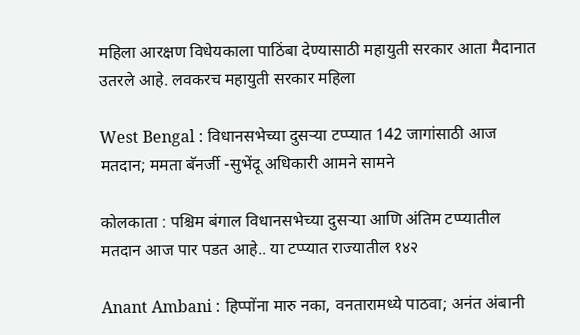महिला आरक्षण विधेयकाला पाठिंबा देण्यासाठी महायुती सरकार आता मैदानात उतरले आहे. लवकरच महायुती सरकार महिला

West Bengal : विधानसभेच्या दुसऱ्या टप्प्यात 142 जागांसाठी आज मतदान; ममता बॅनर्जी -सुभेंदू अधिकारी आमने सामने

कोलकाता : पश्चिम बंगाल विधानसभेच्या दुसऱ्या आणि अंतिम टप्प्यातील मतदान आज पार पडत आहे.. या टप्प्यात राज्यातील १४२

Anant Ambani : हिप्पोंना मारु नका, वनतारामध्ये पाठवा; अनंत अंबानी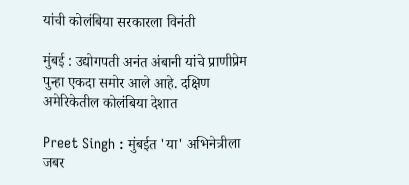यांची कोलंबिया सरकारला विनंती

मुंबई : उद्योगपती अनंत अंबानी यांचे प्राणीप्रेम पुन्हा एकदा समोर आले आहे. दक्षिण अमेरिकेतील कोलंबिया देशात

Preet Singh : मुंबईत 'या' अभिनेत्रीला जबर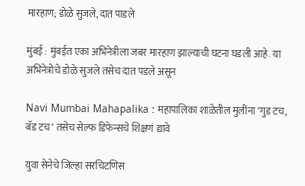मारहाण; डोळे सुजले, दात पाडले

मुंबई : मुंबईत एका अभिनेत्रीला जबर मारहाण झाल्याची घटना घडली आहे. या अभिनेत्रोचे डोळे सुजले तसेच दात पडले असून

Navi Mumbai Mahapalika : महापालिका शाळेतील मुलींना ‘गुड टच, बॅड टच‘ तसेच सेल्फ डिफेन्सचे शिक्षणं द्यावे

युवा सेनेचे जिल्हा सरचिटणिस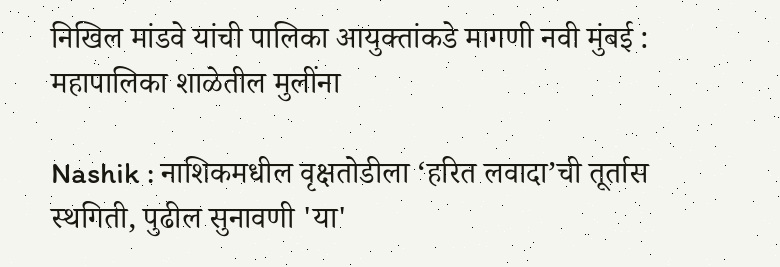निखिल मांडवे यांची पालिका आयुक्तांकडे मागणी नवी मुंबई : महापालिका शाळेतील मुलींना

Nashik : नाशिकमधील वृक्षतोडीला ‘हरित लवादा’ची तूर्तास स्थगिती, पुढील सुनावणी 'या'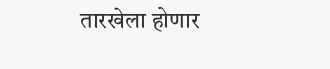तारखेला होणार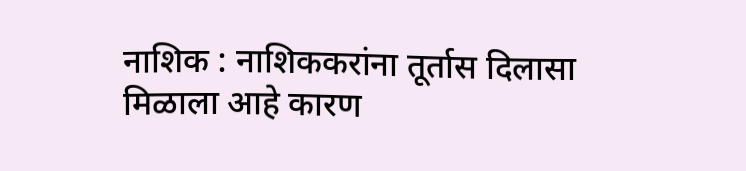नाशिक : नाशिककरांना तूर्तास दिलासा मिळाला आहे कारण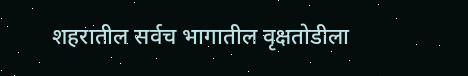शहरातील सर्वच भागातील वृक्षतोडीला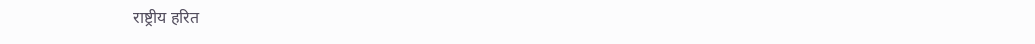राष्ट्रीय हरित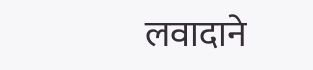लवादाने